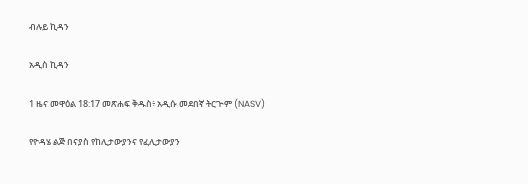ብሉይ ኪዳን

አዲስ ኪዳን

1 ዜና መዋዕል 18:17 መጽሐፍ ቅዱስ፥ አዲሱ መደበኛ ትርጒም (NASV)

የዮዳሄ ልጅ በናያስ የከሊታውያንና የፈሊታውያን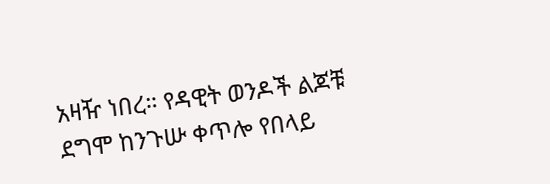አዛዥ ነበረ። የዳዊት ወንዶች ልጆቹ ደግሞ ከንጉሡ ቀጥሎ የበላይ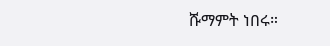ሹማምት ነበሩ።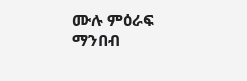ሙሉ ምዕራፍ ማንበብ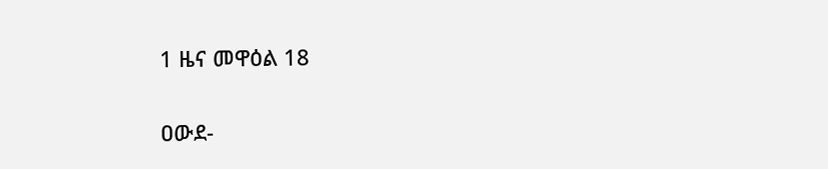1 ዜና መዋዕል 18

ዐውደ-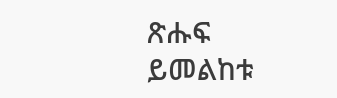ጽሑፍ ይመልከቱ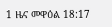1 ዜና መዋዕል 18:17